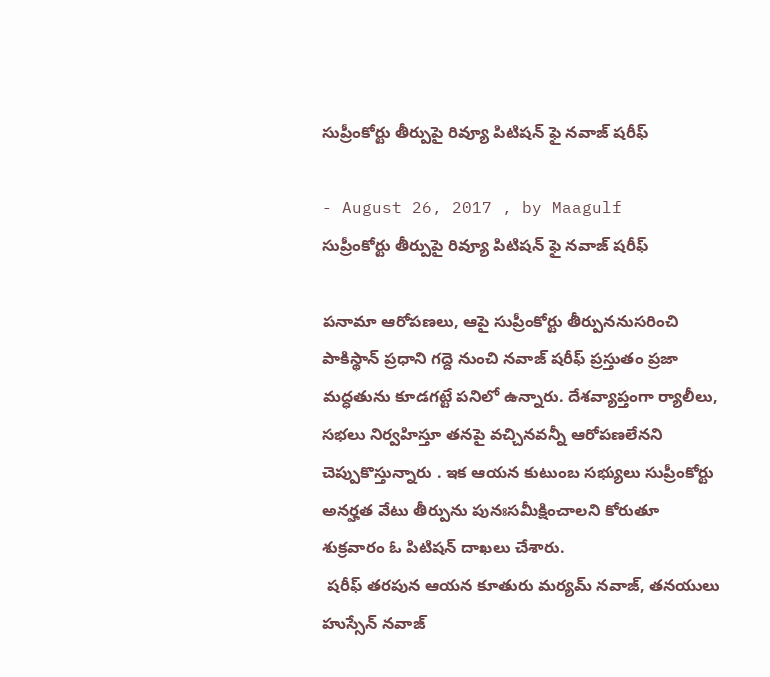సుప్రీంకోర్టు తీర్పుపై రివ్యూ పిటిషన్‌ ఫై నవాజ్‌ షరీఫ్‌

- August 26, 2017 , by Maagulf
సుప్రీంకోర్టు తీర్పుపై రివ్యూ పిటిషన్‌ ఫై నవాజ్‌ షరీఫ్‌

పనామా ఆరోపణలు, ఆపై సుప్రీంకోర్టు తీర్పుననుసరించి పాకిస్థాన్‌ ప్రధాని గద్దె నుంచి నవాజ్‌ షరీఫ్‌ ప్రస్తుతం ప్రజా మద్ధతును కూడగట్టే పనిలో ఉన్నారు. దేశవ్యాప్తంగా ర్యాలీలు, సభలు నిర్వహిస్తూ తనపై వచ్చినవన్నీ ఆరోపణలేనని చెప్పుకొస్తున్నారు . ఇక ఆయన కుటుంబ సభ్యులు సుప్రీంకోర్టు అనర్హత వేటు తీర్పును పునఃసమీక్షించాలని కోరుతూ శుక్రవారం ఓ పిటిషన్‌ దాఖలు చేశారు.
 షరీఫ్‌ తరపున ఆయన కూతురు మర్యమ్‌ నవాజ్‌, తనయులు హుస్సేన్‌ నవాజ్‌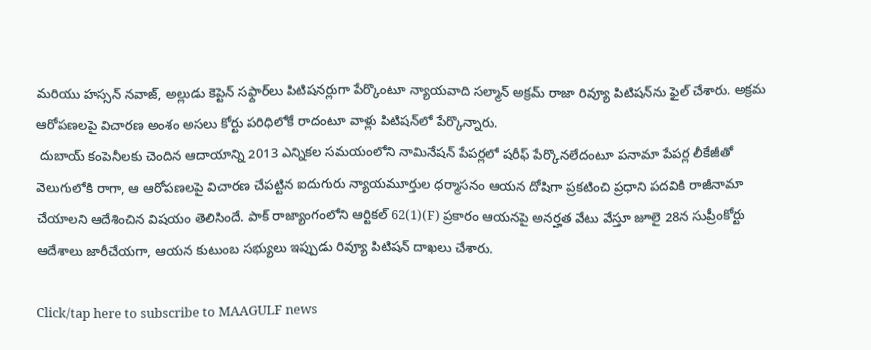మరియు హస్సన్‌ నవాజ్, అల్లుడు కెప్టెన్‌ సఫ్దార్‌లు పిటిషనర్లుగా పేర్కొంటూ న్యాయవాది సల్మాన్‌ అక్రమ్‌ రాజా రివ్యూ పిటిషన్‌ను ఫైల్‌ చేశారు. అక్రమ ఆరోపణలపై విచారణ అంశం అసలు కోర్టు పరిధిలోకే రాదంటూ వాళ్లు పిటిషన్‌లో పేర్కొన్నారు.
 దుబాయ్‌ కంపెనీలకు చెందిన ఆదాయాన్ని 2013 ఎన్నికల సమయంలోని నామినేషన్‌ పేపర్లలో షరీఫ్‌ పేర్కొనలేదంటూ పనామా పేపర్ల లీకేజీతో వెలుగులోకి రాగా, ఆ ఆరోపణలపై విచారణ చేపట్టిన ఐదుగురు న్యాయమూర్తుల ధర్మాసనం ఆయన దోషిగా ప్రకటించి ప్రధాని పదవికి రాజీనామా చేయాలని ఆదేశించిన విషయం తెలిసిందే. పాక్‌ రాజ్యాంగంలోని ఆర్టికల్‌ 62(1)(F) ప్రకారం ఆయనపై అనర్హత వేటు వేస్తూ జూలై 28న సుప్రీంకోర్టు ఆదేశాలు జారీచేయగా, ఆయన కుటుంబ సభ్యులు ఇప్పుడు రివ్యూ పిటిషన్‌ దాఖలు చేశారు.

Click/tap here to subscribe to MAAGULF news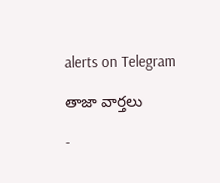alerts on Telegram

తాజా వార్తలు

-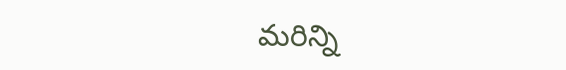మరిన్ని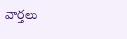వార్తలు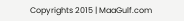Copyrights 2015 | MaaGulf.com